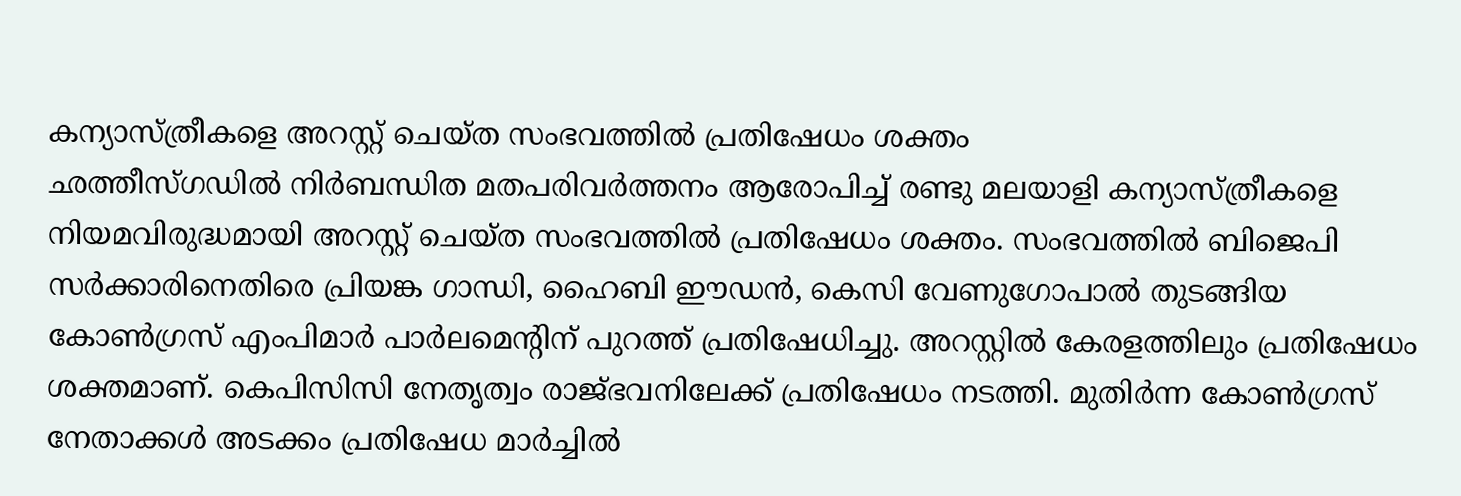കന്യാസ്ത്രീകളെ അറസ്റ്റ് ചെയ്ത സംഭവത്തിൽ പ്രതിഷേധം ശക്തം
ഛത്തീസ്ഗഡിൽ നിർബന്ധിത മതപരിവർത്തനം ആരോപിച്ച് രണ്ടു മലയാളി കന്യാസ്ത്രീകളെ നിയമവിരുദ്ധമായി അറസ്റ്റ് ചെയ്ത സംഭവത്തിൽ പ്രതിഷേധം ശക്തം. സംഭവത്തിൽ ബിജെപി സർക്കാരിനെതിരെ പ്രിയങ്ക ഗാന്ധി, ഹൈബി ഈഡൻ, കെസി വേണുഗോപാൽ തുടങ്ങിയ കോൺഗ്രസ് എംപിമാർ പാർലമെന്റിന് പുറത്ത് പ്രതിഷേധിച്ചു. അറസ്റ്റിൽ കേരളത്തിലും പ്രതിഷേധം ശക്തമാണ്. കെപിസിസി നേതൃത്വം രാജ്ഭവനിലേക്ക് പ്രതിഷേധം നടത്തി. മുതിർന്ന കോൺഗ്രസ് നേതാക്കൾ അടക്കം പ്രതിഷേധ മാർച്ചിൽ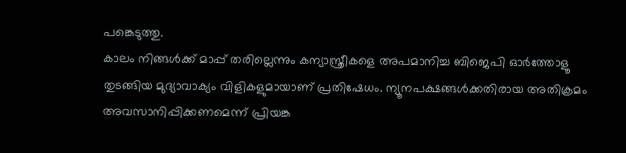പങ്കെടുത്തു.
കാലം നിങ്ങൾക്ക് മാപ്പ് തരില്ലെന്നും കന്യാസ്ത്രീകളെ അപമാനിച്ച ബിജെപി ഓർത്തോളൂ തുടങ്ങിയ മുദ്യാവാക്യം വിളികളുമായാണ് പ്രതിഷേധം. ന്യൂനപക്ഷങ്ങൾക്കതിരായ അതിക്രമം അവസാനിപ്പിക്കണമെന്ന് പ്രിയങ്ക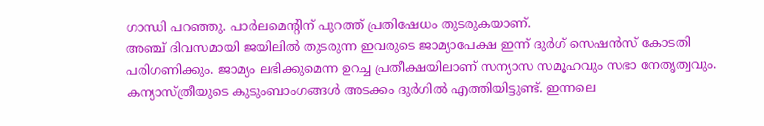ഗാന്ധി പറഞ്ഞു. പാർലമെന്റിന് പുറത്ത് പ്രതിഷേധം തുടരുകയാണ്.
അഞ്ച് ദിവസമായി ജയിലിൽ തുടരുന്ന ഇവരുടെ ജാമ്യാപേക്ഷ ഇന്ന് ദുർഗ് സെഷൻസ് കോടതി പരിഗണിക്കും. ജാമ്യം ലഭിക്കുമെന്ന ഉറച്ച പ്രതീക്ഷയിലാണ് സന്യാസ സമൂഹവും സഭാ നേതൃത്വവും. കന്യാസ്ത്രീയുടെ കുടുംബാംഗങ്ങൾ അടക്കം ദുർഗിൽ എത്തിയിട്ടുണ്ട്. ഇന്നലെ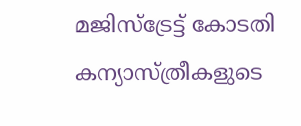മജിസ്ട്രേട്ട് കോടതി കന്യാസ്ത്രീകളുടെ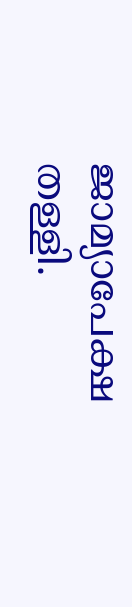ജാമ്യാപേക്ഷ തള്ളി.